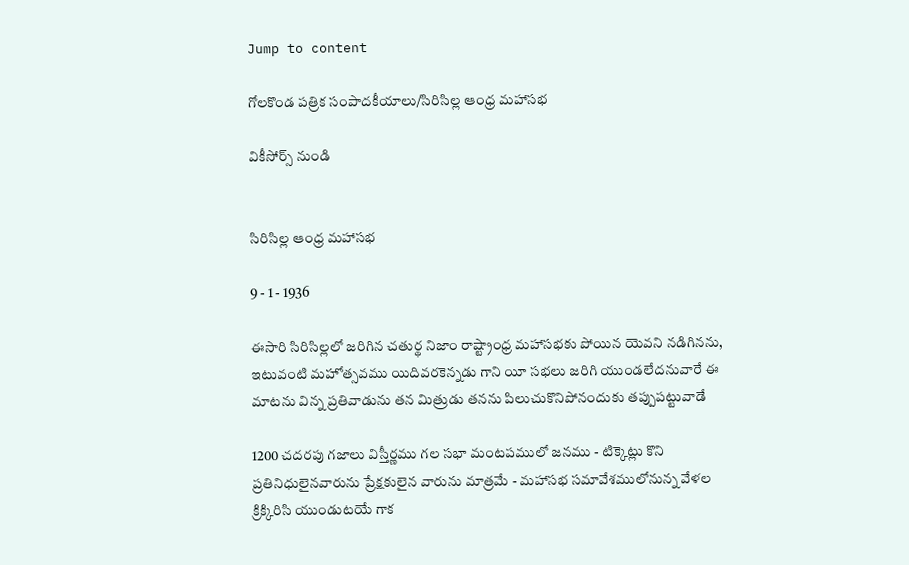Jump to content

గోలకొండ పత్రిక సంపాదకీయాలు/సిరిసిల్ల ఆంధ్ర మహాసభ

వికీసోర్స్ నుండి


సిరిసిల్ల ఆంధ్ర మహాసభ

9 - 1 - 1936

ఈసారి సిరిసిల్లలో జరిగిన చతుర్థ నిజాం రాష్ట్రాంధ్ర మహాసభకు పోయిన యెవని నడిగినను, ఇటువంటి మహోత్సవము యిదివరకెన్నడు గాని యీ సభలు జరిగి యుండలేదనువారే ఈ మాటను విన్న ప్రతివాడును తన మిత్రుడు తనను పిలుచుకొనిపోనందుకు తప్పుపట్టువాడే

1200 చదరపు గజాలు విస్తీర్ణము గల సభా మంటపములో జనము - టిక్కెట్లు కొని ప్రతినిధులైనవారును ప్రేక్షకులైన వారును మాత్రమే - మహాసభ సమావేశములోనున్న వేళల క్రిక్కిరిసి యుండుటయే గాక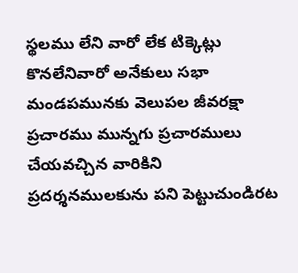స్థలము లేని వారో లేక టిక్కెట్లు కొనలేనివారో అనేకులు సభా మండపమునకు వెలుపల జీవరక్షా ప్రచారము మున్నగు ప్రచారములు చేయవచ్చిన వారికిని ప్రదర్శనములకును పని పెట్టుచుండిరట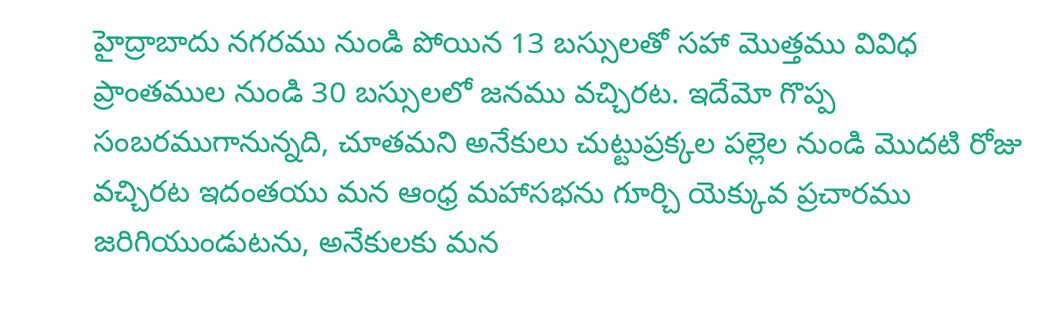హైద్రాబాదు నగరము నుండి పోయిన 13 బస్సులతో సహా మొత్తము వివిధ ప్రాంతముల నుండి 30 బస్సులలో జనము వచ్చిరట. ఇదేమో గొప్ప సంబరముగానున్నది, చూతమని అనేకులు చుట్టుప్రక్కల పల్లెల నుండి మొదటి రోజు వచ్చిరట ఇదంతయు మన ఆంధ్ర మహాసభను గూర్చి యెక్కువ ప్రచారము జరిగియుండుటను, అనేకులకు మన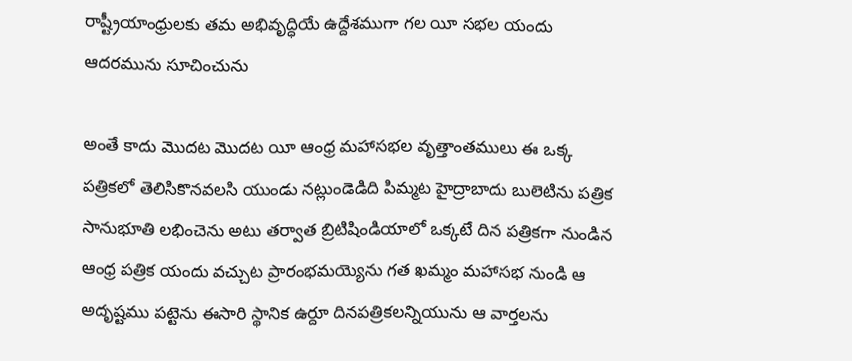రాష్ట్రీయాంధ్రులకు తమ అభివృద్ధియే ఉద్దేశముగా గల యీ సభల యందు ఆదరమును సూచించును

అంతే కాదు మొదట మొదట యీ ఆంధ్ర మహాసభల వృత్తాంతములు ఈ ఒక్క పత్రికలో తెలిసికొనవలసి యుండు నట్లుండెడిది పిమ్మట హైద్రాబాదు బులెటిను పత్రిక సానుభూతి లభించెను అటు తర్వాత బ్రిటిషిండియాలో ఒక్కటే దిన పత్రికగా నుండిన ఆంధ్ర పత్రిక యందు వచ్చుట ప్రారంభమయ్యెను గత ఖమ్మం మహాసభ నుండి ఆ అదృష్టము పట్టెను ఈసారి స్థానిక ఉర్దూ దినపత్రికలన్నియును ఆ వార్తలను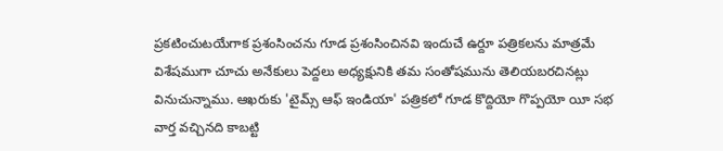ప్రకటించుటయేగాక ప్రశంసించను గూడ ప్రశంసించినవి ఇందుచే ఉర్దూ పత్రికలను మాత్రమే విశేషముగా చూచు అనేకులు పెద్దలు అధ్యక్షునికి తమ సంతోషమును తెలియబరచినట్లు వినుచున్నాము. ఆఖరుకు 'టైమ్స్ ఆఫ్ ఇండియా' పత్రికలో గూడ కొద్దియో గొప్పయో యీ సభ వార్త వచ్చినది కాబట్టి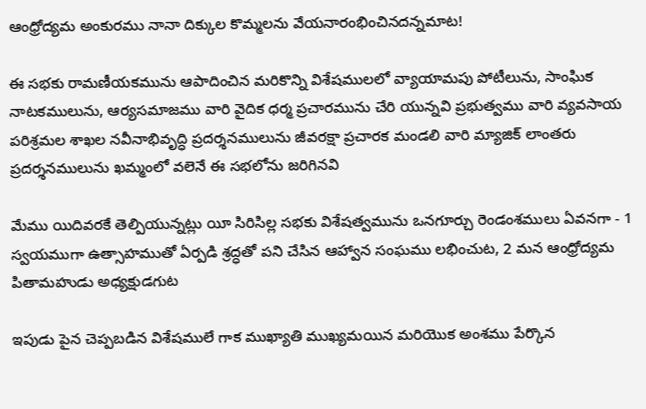ఆంధ్రోద్యమ అంకురము నానా దిక్కుల కొమ్మలను వేయనారంభించినదన్నమాట!

ఈ సభకు రామణీయకమును ఆపాదించిన మరికొన్ని విశేషములలో వ్యాయామపు పోటీలును, సాంఘిక నాటకములును, ఆర్యసమాజము వారి వైదిక ధర్మ ప్రచారమును చేరి యున్నవి ప్రభుత్వము వారి వ్యవసాయ పరిశ్రమల శాఖల నవీనాభివృద్ధి ప్రదర్శనములును జీవరక్షా ప్రచారక మండలి వారి మ్యాజిక్ లాంతరు ప్రదర్శనములును ఖమ్మంలో వలెనే ఈ సభలోను జరిగినవి

మేము యిదివరకే తెల్పియున్నట్లు యీ సిరిసిల్ల సభకు విశేషత్వమును ఒనగూర్చు రెండంశములు ఏవనగా - 1 స్వయముగా ఉత్సాహముతో ఏర్పడి శ్రద్ధతో పని చేసిన ఆహ్వాన సంఘము లభించుట, 2 మన ఆంధ్రోద్యమ పితామహుడు అధ్యక్షుడగుట

ఇపుడు పైన చెప్పబడిన విశేషములే గాక ముఖ్యాతి ముఖ్యమయిన మరియొక అంశము పేర్కొన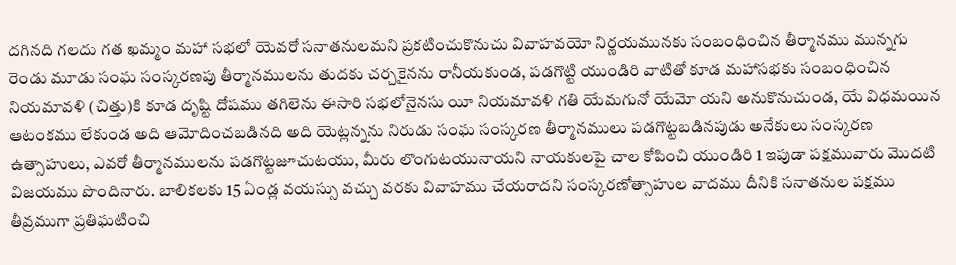దగినది గలదు గత ఖమ్మం మహా సభలో యెవరో సనాతనులమని ప్రకటించుకొనుచు వివాహవయో నిర్ణయమునకు సంబంధించిన తీర్మానము మున్నగు రెండు మూడు సంఘ సంస్కరణపు తీర్మానములను తుదకు చర్చకైనను రానీయకుండ, పడగొట్టి యుండిరి వాటితో కూడ మహాసభకు సంబంధించిన నియమావళి (చిత్తు)కి కూడ దృష్టి దోషము తగిలెను ఈసారి సభలోనైనసు యీ నియమావళి గతి యేమగునో యేమో యని అనుకొనుచుండ, యే విధమయిన ఆటంకము లేకుండ అది ఆమోదించబడినది అది యెట్లన్నను నిరుడు సంఘ సంస్కరణ తీర్మానములు పడగొట్టబడినపుడు అనేకులు సంస్కరణ ఉత్సాహులు, ఎవరో తీర్మానములను పడగొట్టజూచుటయు, మీరు లొంగుటయునాయని నాయకులపై చాల కోపించి యుండిరి 1 ఇపుడా పక్షమువారు మొదటి విజయము పొందినారు. బాలికలకు 15 ఏండ్ల వయస్సు వచ్చు వరకు వివాహము చేయరాదని సంస్కరణోత్సాహుల వాదము దీనికి సనాతనుల పక్షము తీవ్రముగా ప్రతిఘటించి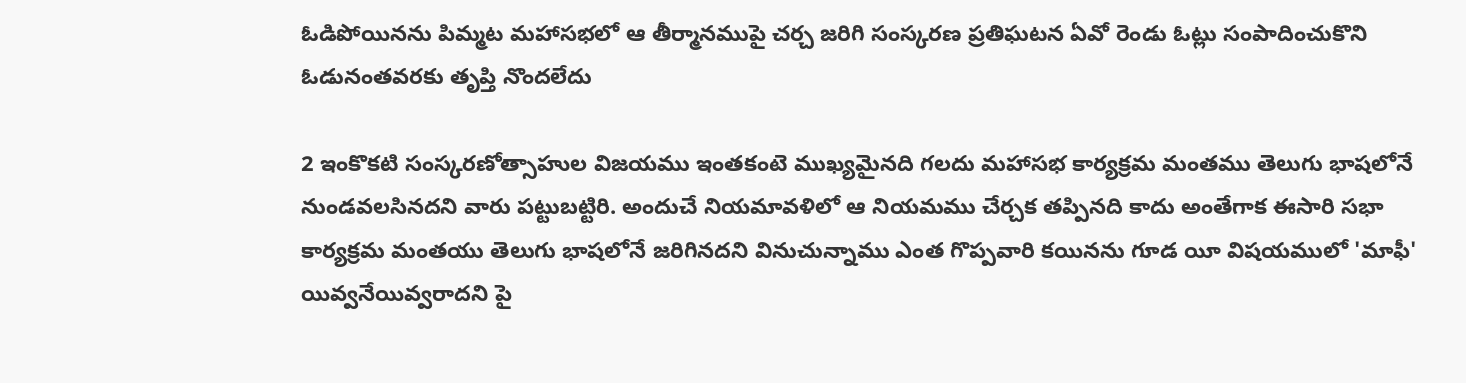ఓడిపోయినను పిమ్మట మహాసభలో ఆ తీర్మానముపై చర్చ జరిగి సంస్కరణ ప్రతిఘటన ఏవో రెండు ఓట్లు సంపాదించుకొని ఓడునంతవరకు తృప్తి నొందలేదు

2 ఇంకొకటి సంస్కరణోత్సాహుల విజయము ఇంతకంటె ముఖ్యమైనది గలదు మహాసభ కార్యక్రమ మంతము తెలుగు భాషలోనే నుండవలసినదని వారు పట్టుబట్టిరి. అందుచే నియమావళిలో ఆ నియమము చేర్చక తప్పినది కాదు అంతేగాక ఈసారి సభా కార్యక్రమ మంతయు తెలుగు భాషలోనే జరిగినదని వినుచున్నాము ఎంత గొప్పవారి కయినను గూడ యీ విషయములో 'మాఫీ' యివ్వనేయివ్వరాదని పై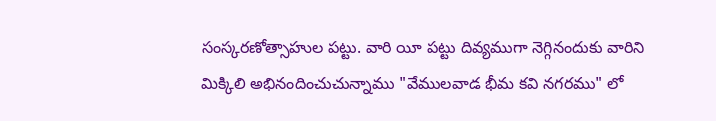సంస్కరణోత్సాహుల పట్టు. వారి యీ పట్టు దివ్యముగా నెగ్గినందుకు వారిని మిక్కిలి అభినందించుచున్నాము "వేములవాడ భీమ కవి నగరము" లో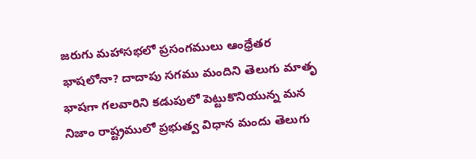జరుగు మహాసభలో ప్రసంగములు ఆంధ్రేతర భాషలోనా? దాదాపు సగము మందిని తెలుగు మాతృ భాషగా గలవారిని కడుపులో పెట్టుకొనియున్న మన నిజాం రాష్ట్రములో ప్రభుత్వ విధాన మందు తెలుగు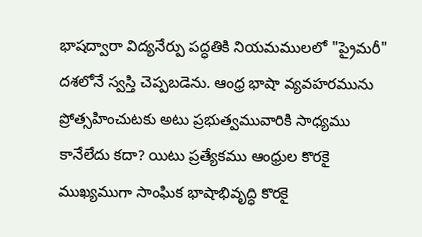భాషద్వారా విద్యనేర్పు పద్ధతికి నియమములలో "ప్రైమరీ" దశలోనే స్వస్తి చెప్పబడెను. ఆంధ్ర భాషా వ్యవహరమును ప్రోత్సహించుటకు అటు ప్రభుత్వమువారికి సాధ్యము కానేలేదు కదా? యిటు ప్రత్యేకము ఆంధ్రుల కొరకై ముఖ్యముగా సాంఘిక భాషాభివృద్ధి కొరకై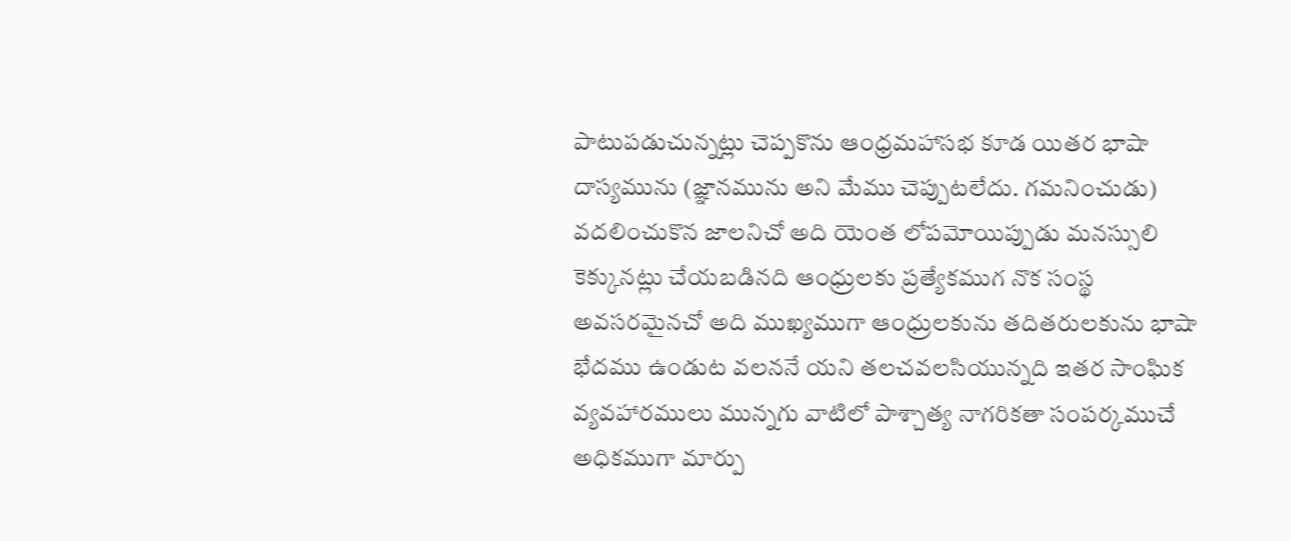పాటుపడుచున్నట్లు చెప్పకొను ఆంధ్రమహాసభ కూడ యితర భాషా దాస్యమును (జ్ఞానమును అని మేము చెప్పుటలేదు. గమనించుడు) వదలించుకొన జాలనిచో అది యెంత లోపమోయిప్పుడు మనస్సులి కెక్కునట్లు చేయబడినది ఆంధ్రులకు ప్రత్యేకముగ నొక సంస్థ అవసరమైనచో అది ముఖ్యముగా ఆంధ్రులకును తదితరులకును భాషా భేదము ఉండుట వలననే యని తలచవలసియున్నది ఇతర సాంఘిక వ్యవహారములు మున్నగు వాటిలో పాశ్చాత్య నాగరికతా సంపర్కముచే అధికముగా మార్పు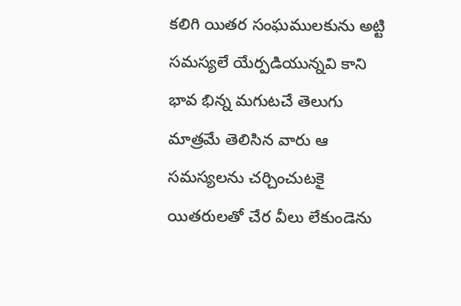కలిగి యితర సంఘములకును అట్టి సమస్యలే యేర్పడియున్నవి కాని భావ భిన్న మగుటచే తెలుగు మాత్రమే తెలిసిన వారు ఆ సమస్యలను చర్చించుటకై యితరులతో చేర వీలు లేకుండెను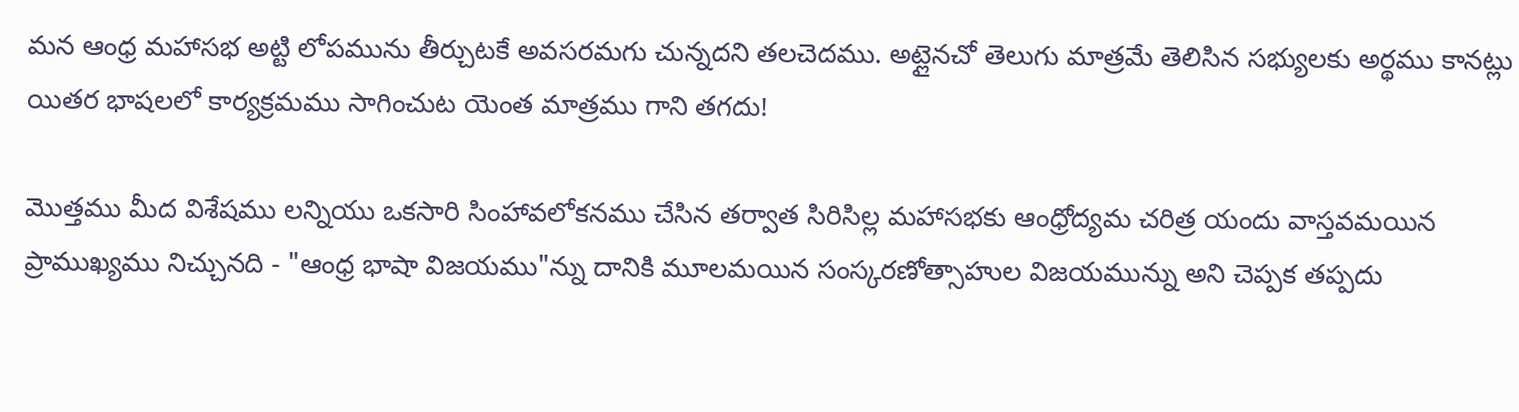మన ఆంధ్ర మహాసభ అట్టి లోపమును తీర్చుటకే అవసరమగు చున్నదని తలచెదము. అట్లైనచో తెలుగు మాత్రమే తెలిసిన సభ్యులకు అర్థము కానట్లు యితర భాషలలో కార్యక్రమము సాగించుట యెంత మాత్రము గాని తగదు!

మొత్తము మీద విశేషము లన్నియు ఒకసారి సింహావలోకనము చేసిన తర్వాత సిరిసిల్ల మహాసభకు ఆంధ్రోద్యమ చరిత్ర యందు వాస్తవమయిన ప్రాముఖ్యము నిచ్చునది - "ఆంధ్ర భాషా విజయము"న్ను దానికి మూలమయిన సంస్కరణోత్సాహుల విజయమున్ను అని చెప్పక తప్పదు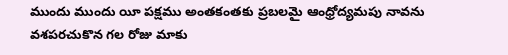ముందు ముందు యీ పక్షము అంతకంతకు ప్రబలమై ఆంధ్రోద్యమపు నావను వశపరచుకొన గల రోజు మాకు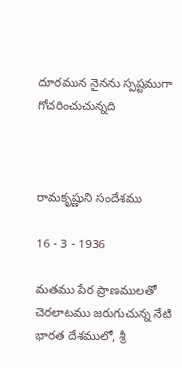దూరమున నైనను స్పష్టముగా గోచరించుచున్నది



రామకృష్ణుని సందేశము

16 - 3 - 1936

మతము పేర ప్రాణములతో చెరలాటము జరుగుచున్న నేటి భారత దేశములో, శ్రీ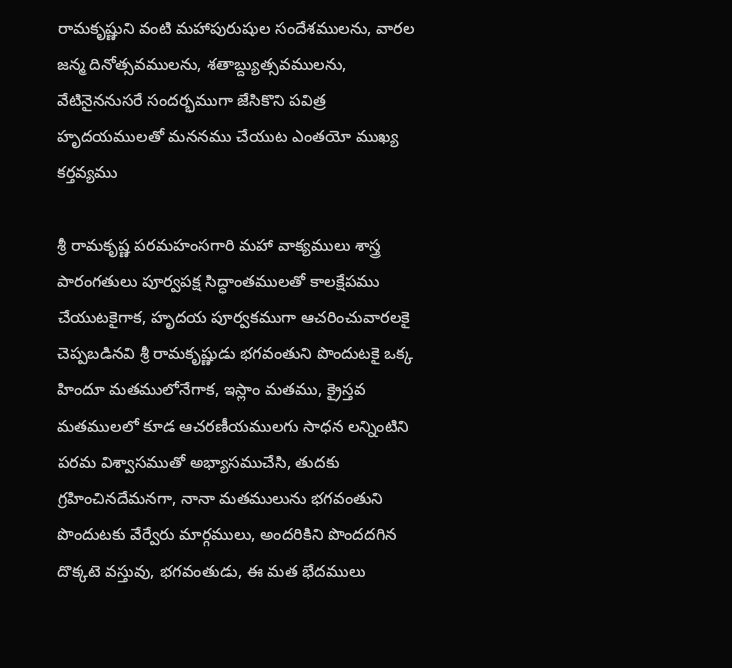రామకృష్ణుని వంటి మహాపురుషుల సందేశములను, వారల జన్మ దినోత్సవములను, శతాబ్ద్యుత్సవములను, వేటినైననుసరే సందర్భముగా జేసికొని పవిత్ర హృదయములతో మననము చేయుట ఎంతయో ముఖ్య కర్తవ్యము

శ్రీ రామకృష్ణ పరమహంసగారి మహా వాక్యములు శాస్త్ర పారంగతులు పూర్వపక్ష సిద్ధాంతములతో కాలక్షేపము చేయుటకైగాక, హృదయ పూర్వకముగా ఆచరించువారలకై చెప్పబడినవి శ్రీ రామకృష్ణుడు భగవంతుని పొందుటకై ఒక్క హిందూ మతములోనేగాక, ఇస్లాం మతము, క్రైస్తవ మతములలో కూడ ఆచరణీయములగు సాధన లన్నింటిని పరమ విశ్వాసముతో అభ్యాసముచేసి, తుదకు గ్రహించినదేమనగా, నానా మతములును భగవంతుని పొందుటకు వేర్వేరు మార్గములు, అందరికిని పొందదగిన దొక్కటె వస్తువు, భగవంతుడు, ఈ మత భేదములు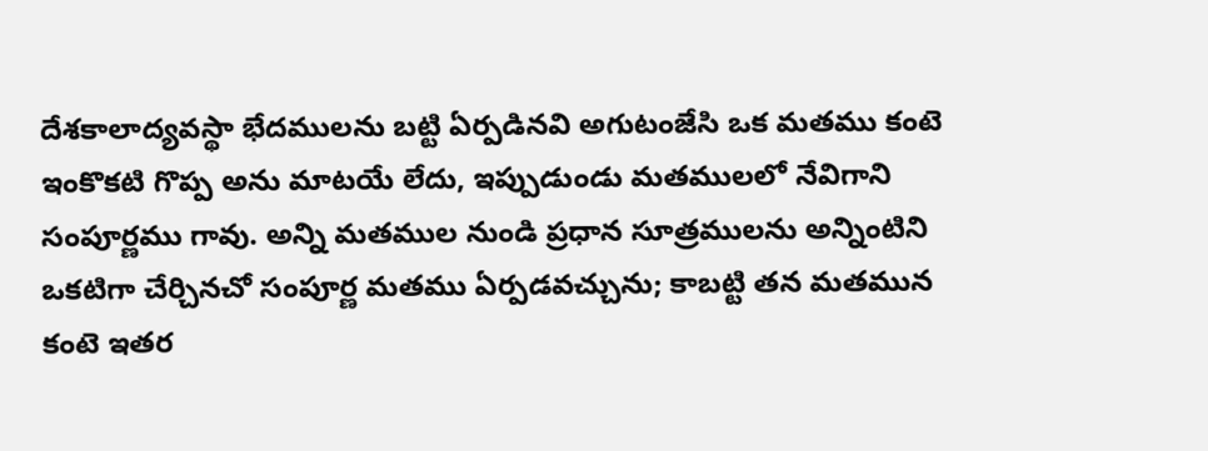దేశకాలాద్యవస్థా భేదములను బట్టి ఏర్పడినవి అగుటంజేసి ఒక మతము కంటె ఇంకొకటి గొప్ప అను మాటయే లేదు, ఇప్పుడుండు మతములలో నేవిగాని సంపూర్ణము గావు. అన్ని మతముల నుండి ప్రధాన సూత్రములను అన్నింటిని ఒకటిగా చేర్చినచో సంపూర్ణ మతము ఏర్పడవచ్చును; కాబట్టి తన మతమున కంటె ఇతర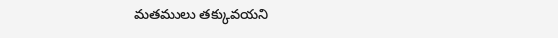మతములు తక్కువయని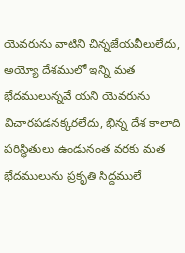యెవరును వాటిని చిన్నజేయవీలులేదు, అయ్యో దేశములో ఇన్ని మత భేదములున్నవే యని యెవరును విచారపడనక్కరలేదు, భిన్న దేశ కాలాది పరిస్థితులు ఉండునంత వరకు మత భేదములును ప్రకృతి సిద్దములే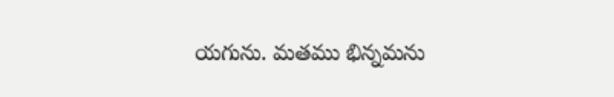యగును. మతము భిన్నమను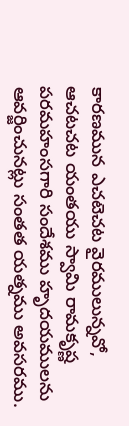కారణమున ఎచటెచట వైరములున్నవో, ఆచటచట యంతయు స్వామి రామకృష్ణ పరమహంసగారి సందేశము హృదయములను ఆవర్జించునట్లు సంతత యత్నము అవసరము.